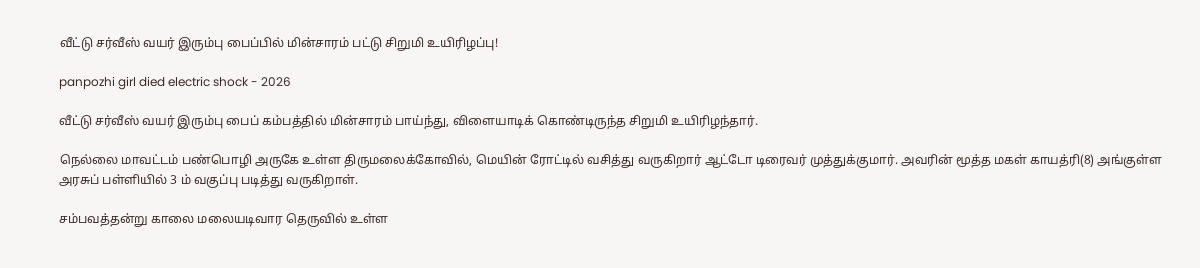வீட்டு சர்வீஸ் வயர் இரும்பு பைப்பில் மின்சாரம் பட்டு சிறுமி உயிரிழப்பு!

panpozhi girl died electric shock - 2026

வீட்டு சர்வீஸ் வயர் இரும்பு பைப் கம்பத்தில் மின்சாரம் பாய்ந்து, விளையாடிக் கொண்டிருந்த சிறுமி உயிரிழந்தார்.

நெல்லை மாவட்டம் பண்பொழி அருகே உள்ள திருமலைக்கோவில், மெயின் ரோட்டில் வசித்து வருகிறார் ஆட்டோ டிரைவர் முத்துக்குமார். அவரின் மூத்த மகள் காயத்ரி(8) அங்குள்ள அரசுப் பள்ளியில் 3 ம் வகுப்பு படித்து வருகிறாள்.

சம்பவத்தன்று காலை மலையடிவார தெருவில் உள்ள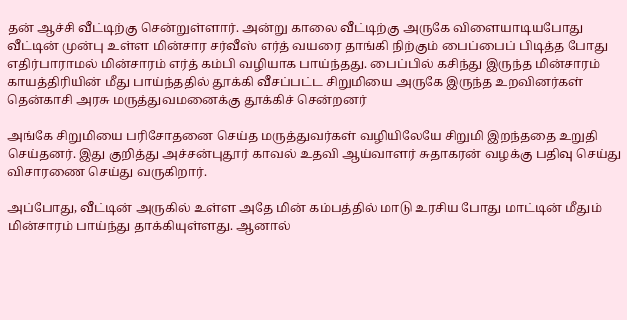தன் ஆச்சி வீட்டிற்கு சென்றுள்ளார். அன்று காலை வீட்டிற்கு அருகே விளையாடியபோது வீட்டின் முன்பு உள்ள மின்சார சர்வீஸ் எர்த் வயரை தாங்கி நிற்கும் பைப்பைப் பிடித்த போது எதிர்பாராமல் மின்சாரம் எர்த் கம்பி வழியாக பாய்ந்தது. பைப்பில் கசிந்து இருந்த மின்சாரம் காயத்திரியின் மீது பாய்ந்ததில் தூக்கி வீசப்பட்ட சிறுமியை அருகே இருந்த உறவினர்கள் தென்காசி அரசு மருத்துவமனைக்கு தூக்கிச் சென்றனர்

அங்கே சிறுமியை பரிசோதனை செய்த மருத்துவர்கள் வழியிலேயே சிறுமி இறந்ததை உறுதி செய்தனர். இது குறித்து அச்சன்புதூர் காவல் உதவி ஆய்வாளர் சுதாகரன் வழக்கு பதிவு செய்து விசாரணை செய்து வருகிறார்.

அப்போது, வீட்டின் அருகில் உள்ள அதே மின் கம்பத்தில் மாடு உரசிய போது மாட்டின் மீதும் மின்சாரம் பாய்ந்து தாக்கியுள்ளது. ஆனால்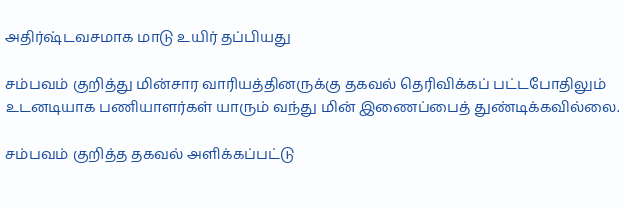அதிர்ஷ்டவசமாக மாடு உயிர் தப்பியது

சம்பவம் குறித்து மின்சார வாரியத்தினருக்கு தகவல் தெரிவிக்கப் பட்டபோதிலும் உடனடியாக பணியாளர்கள் யாரும் வந்து மின் இணைப்பைத் துண்டிக்கவில்லை.

சம்பவம் குறித்த தகவல் அளிக்கப்பட்டு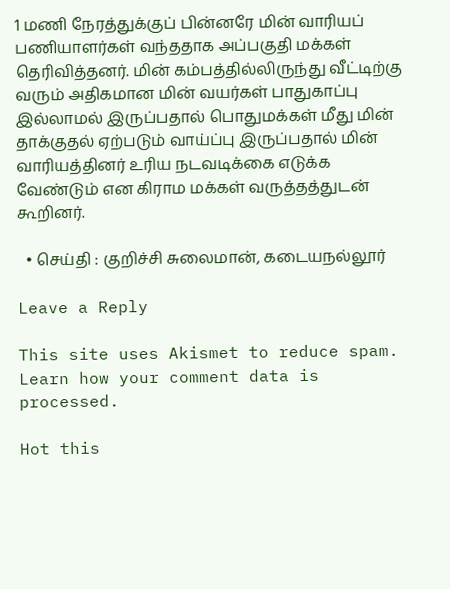1 மணி நேரத்துக்குப் பின்னரே மின் வாரியப் பணியாளர்கள் வந்ததாக அப்பகுதி மக்கள் தெரிவித்தனர். மின் கம்பத்தில்லிருந்து வீட்டிற்கு வரும் அதிகமான மின் வயர்கள் பாதுகாப்பு இல்லாமல் இருப்பதால் பொதுமக்கள் மீது மின் தாக்குதல் ஏற்படும் வாய்ப்பு இருப்பதால் மின் வாரியத்தினர் உரிய நடவடிக்கை எடுக்க வேண்டும் என கிராம மக்கள் வருத்தத்துடன் கூறினர்.

  • செய்தி : குறிச்சி சுலைமான், கடையநல்லூர்

Leave a Reply

This site uses Akismet to reduce spam. Learn how your comment data is processed.

Hot this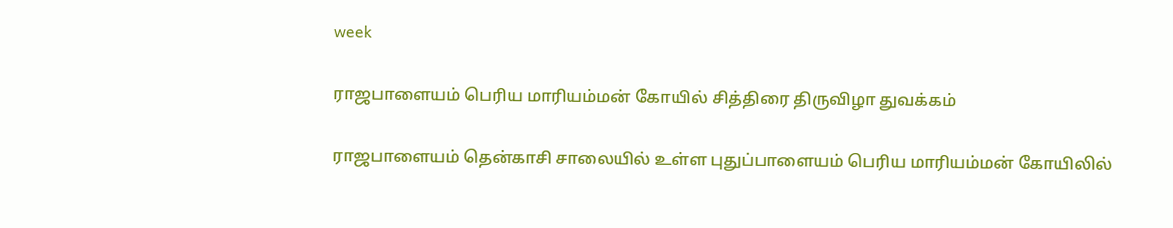week

ராஜபாளையம் பெரிய மாரியம்மன் கோயில் சித்திரை திருவிழா துவக்கம்

ராஜபாளையம் தென்காசி சாலையில் உள்ள புதுப்பாளையம் பெரிய மாரியம்மன் கோயிலில்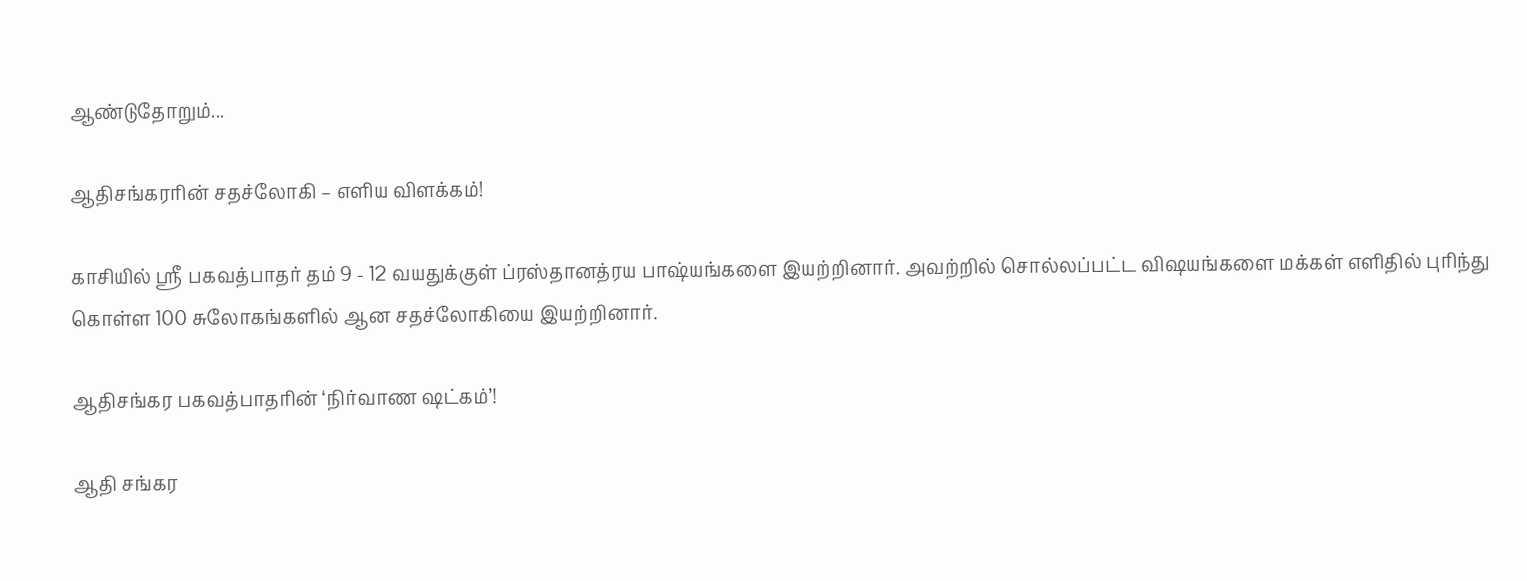ஆண்டுதோறும்...

ஆதிசங்கரரின் சதச்லோகி – எளிய விளக்கம்!

காசியில் ஸ்ரீ பகவத்பாதர் தம் 9 - 12 வயதுக்குள் ப்ரஸ்தானத்ரய பாஷ்யங்களை இயற்றினார். அவற்றில் சொல்லப்பட்ட விஷயங்களை மக்கள் எளிதில் புரிந்து கொள்ள 100 சுலோகங்களில் ஆன சதச்லோகியை இயற்றினார்.

ஆதிசங்கர பகவத்பாதரின் ‘நிர்வாண ஷட்கம்’!

ஆதி சங்கர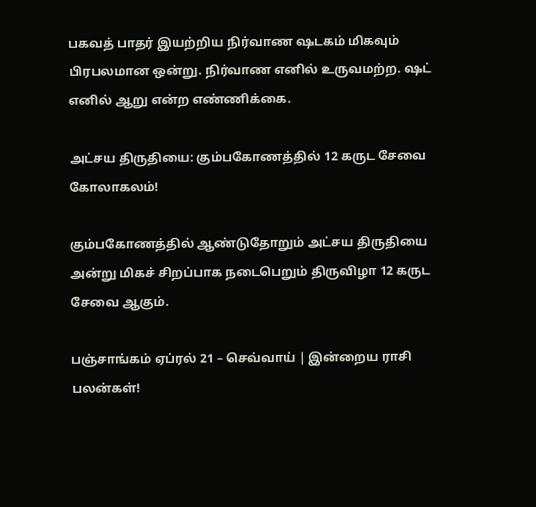பகவத் பாதர் இயற்றிய நிர்வாண ஷடகம் மிகவும் பிரபலமான ஒன்று. நிர்வாண எனில் உருவமற்ற. ஷட் எனில் ஆறு என்ற எண்ணிக்கை.

அட்சய திருதியை: கும்பகோணத்தில் 12 கருட சேவை கோலாகலம்!

கும்பகோணத்தில் ஆண்டுதோறும் அட்சய திருதியை அன்று மிகச் சிறப்பாக நடைபெறும் திருவிழா 12 கருட சேவை ஆகும்.

பஞ்சாங்கம் ஏப்ரல் 21 – செவ்வாய் | இன்றைய ராசி பலன்கள்!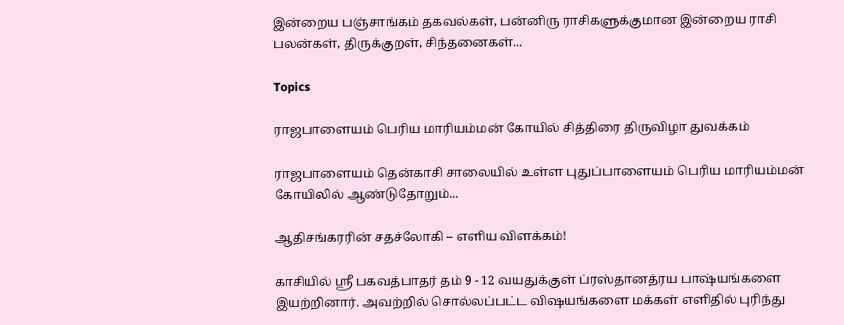இன்றைய பஞ்சாங்கம் தகவல்கள், பன்னிரு ராசிகளுக்குமான இன்றைய ராசி பலன்கள், திருக்குறள், சிந்தனைகள்...

Topics

ராஜபாளையம் பெரிய மாரியம்மன் கோயில் சித்திரை திருவிழா துவக்கம்

ராஜபாளையம் தென்காசி சாலையில் உள்ள புதுப்பாளையம் பெரிய மாரியம்மன் கோயிலில் ஆண்டுதோறும்...

ஆதிசங்கரரின் சதச்லோகி – எளிய விளக்கம்!

காசியில் ஸ்ரீ பகவத்பாதர் தம் 9 - 12 வயதுக்குள் ப்ரஸ்தானத்ரய பாஷ்யங்களை இயற்றினார். அவற்றில் சொல்லப்பட்ட விஷயங்களை மக்கள் எளிதில் புரிந்து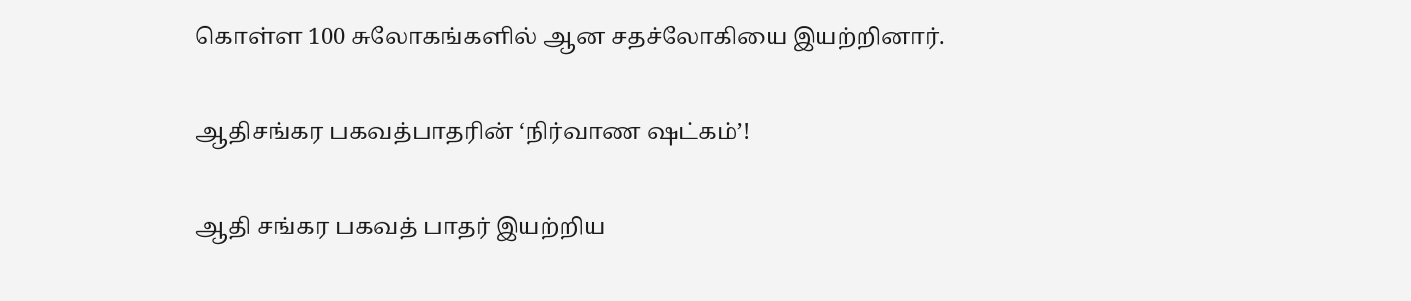கொள்ள 100 சுலோகங்களில் ஆன சதச்லோகியை இயற்றினார்.

ஆதிசங்கர பகவத்பாதரின் ‘நிர்வாண ஷட்கம்’!

ஆதி சங்கர பகவத் பாதர் இயற்றிய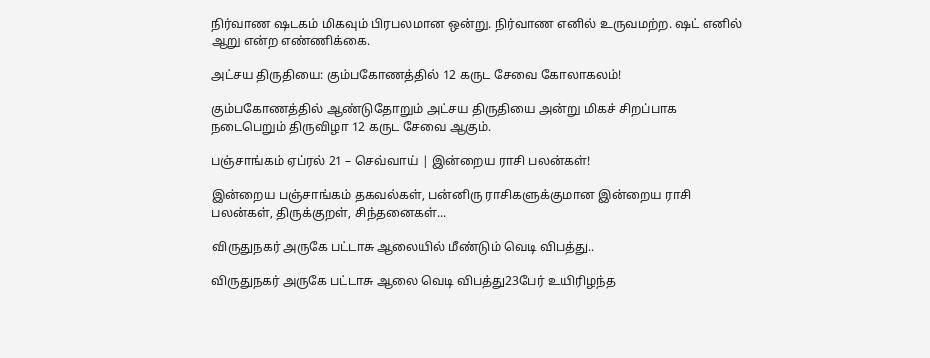நிர்வாண ஷடகம் மிகவும் பிரபலமான ஒன்று. நிர்வாண எனில் உருவமற்ற. ஷட் எனில் ஆறு என்ற எண்ணிக்கை.

அட்சய திருதியை: கும்பகோணத்தில் 12 கருட சேவை கோலாகலம்!

கும்பகோணத்தில் ஆண்டுதோறும் அட்சய திருதியை அன்று மிகச் சிறப்பாக நடைபெறும் திருவிழா 12 கருட சேவை ஆகும்.

பஞ்சாங்கம் ஏப்ரல் 21 – செவ்வாய் | இன்றைய ராசி பலன்கள்!

இன்றைய பஞ்சாங்கம் தகவல்கள், பன்னிரு ராசிகளுக்குமான இன்றைய ராசி பலன்கள், திருக்குறள், சிந்தனைகள்...

விருதுநகர் அருகே பட்டாசு ஆலையில் மீண்டும் வெடி விபத்து..

விருதுநகர் அருகே பட்டாசு ஆலை வெடி விபத்து23பேர் உயிரிழந்த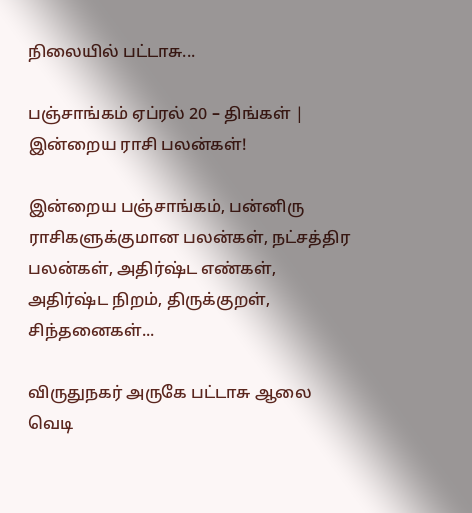நிலையில் பட்டாசு...

பஞ்சாங்கம் ஏப்ரல் 20 – திங்கள் | இன்றைய ராசி பலன்கள்!

இன்றைய பஞ்சாங்கம், பன்னிரு ராசிகளுக்குமான பலன்கள், நட்சத்திர பலன்கள், அதிர்ஷ்ட எண்கள், அதிர்ஷ்ட நிறம், திருக்குறள், சிந்தனைகள்...

விருதுநகர் அருகே பட்டாசு ஆலை வெடி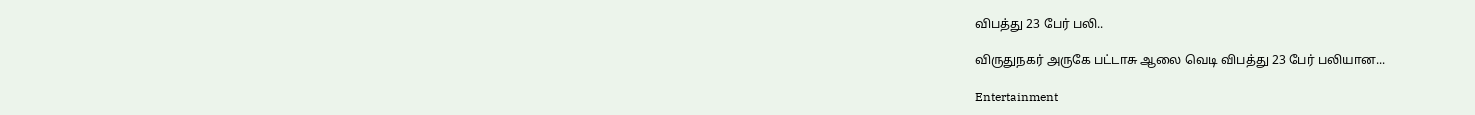விபத்து 23 பேர் பலி..

விருதுநகர் அருகே பட்டாசு ஆலை வெடி விபத்து 23 பேர் பலியான...

Entertainment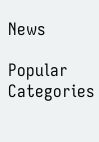News

Popular Categories